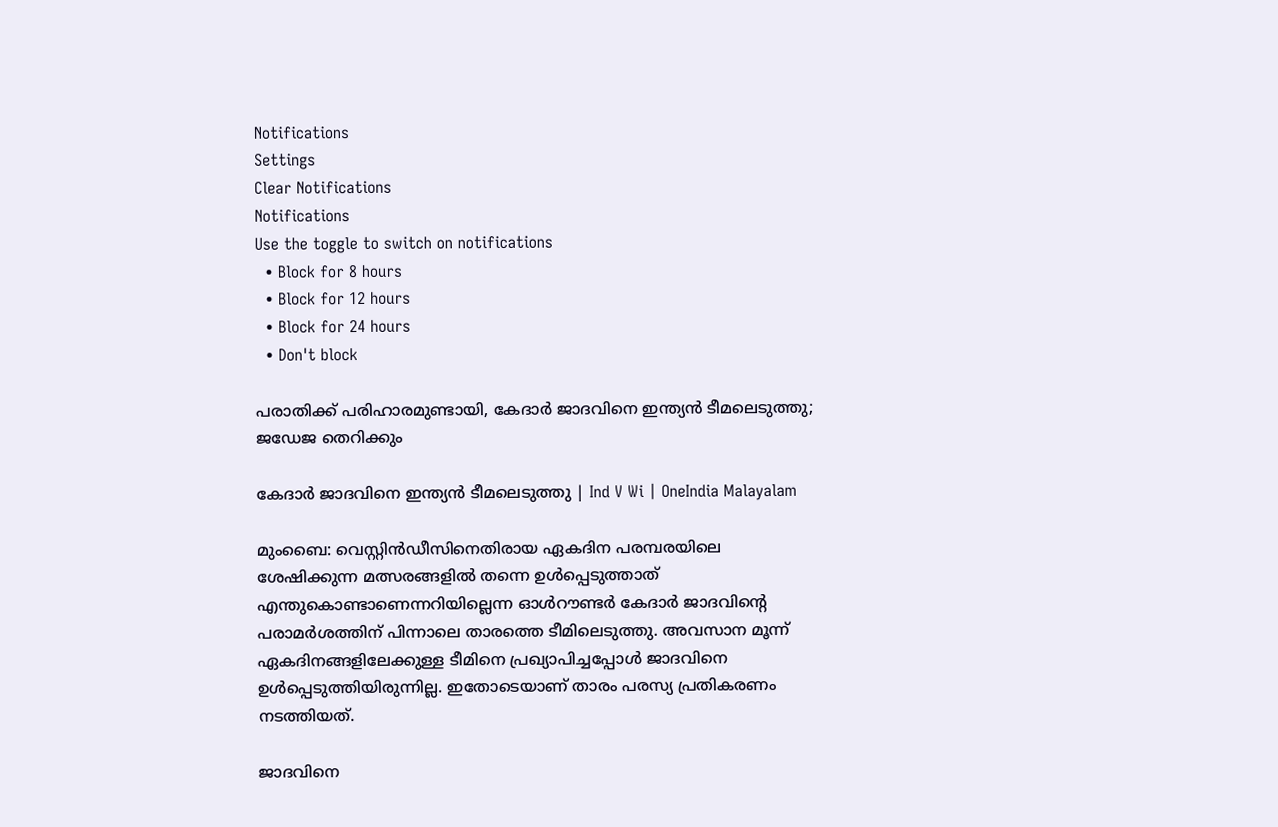Notifications
Settings
Clear Notifications
Notifications
Use the toggle to switch on notifications
  • Block for 8 hours
  • Block for 12 hours
  • Block for 24 hours
  • Don't block

പരാതിക്ക് പരിഹാരമുണ്ടായി, കേദാര്‍ ജാദവിനെ ഇന്ത്യന്‍ ടീമലെടുത്തു; ജഡേജ തെറിക്കും

കേദാര്‍ ജാദവിനെ ഇന്ത്യന്‍ ടീമലെടുത്തു | Ind V Wi | OneIndia Malayalam

മുംബൈ: വെസ്റ്റിന്‍ഡീസിനെതിരായ ഏകദിന പരമ്പരയിലെ ശേഷിക്കുന്ന മത്സരങ്ങളില്‍ തന്നെ ഉള്‍പ്പെടുത്താത് എന്തുകൊണ്ടാണെന്നറിയില്ലെന്ന ഓള്‍റൗണ്ടര്‍ കേദാര്‍ ജാദവിന്റെ പരാമര്‍ശത്തിന് പിന്നാലെ താരത്തെ ടീമിലെടുത്തു. അവസാന മൂന്ന് ഏകദിനങ്ങളിലേക്കുള്ള ടീമിനെ പ്രഖ്യാപിച്ചപ്പോള്‍ ജാദവിനെ ഉള്‍പ്പെടുത്തിയിരുന്നില്ല. ഇതോടെയാണ് താരം പരസ്യ പ്രതികരണം നടത്തിയത്.

ജാദവിനെ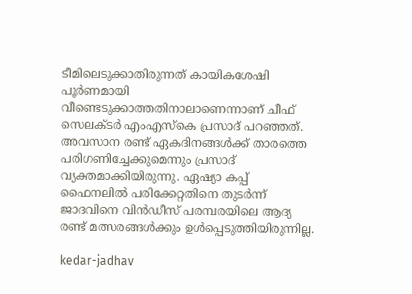ടീമിലെടുക്കാതിരുന്നത് കായികശേഷി പൂര്‍ണമായി വീണ്ടെടുക്കാത്തതിനാലാണെന്നാണ് ചീഫ് സെലക്ടര്‍ എംഎസ്‌കെ പ്രസാദ് പറഞ്ഞത്. അവസാന രണ്ട് ഏകദിനങ്ങള്‍ക്ക് താരത്തെ പരിഗണിച്ചേക്കുമെന്നും പ്രസാദ് വ്യക്തമാക്കിയിരുന്നു. ഏഷ്യാ കപ്പ് ഫൈനലില്‍ പരിക്കേറ്റതിനെ തുടര്‍ന്ന് ജാദവിനെ വിന്‍ഡീസ് പരമ്പരയിലെ ആദ്യ രണ്ട് മത്സരങ്ങള്‍ക്കും ഉള്‍പ്പെടുത്തിയിരുന്നില്ല.

kedar-jadhav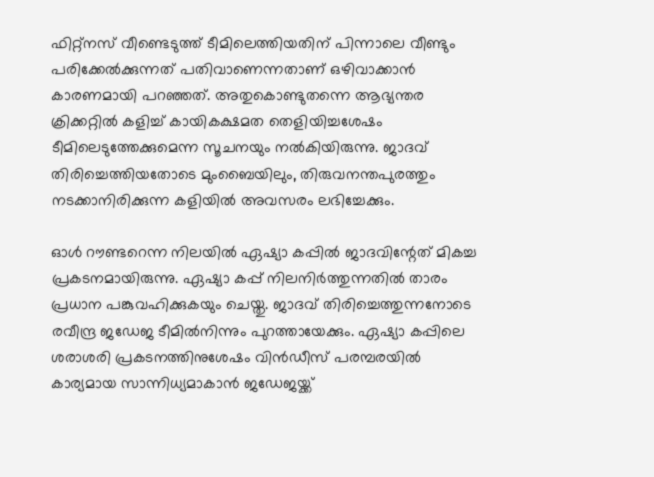ഫിറ്റ്‌നസ് വീണ്ടെടുത്ത് ടീമിലെത്തിയതിന് പിന്നാലെ വീണ്ടും പരിക്കേല്‍ക്കുന്നത് പതിവാണെന്നതാണ് ഒഴിവാക്കാന്‍ കാരണമായി പറഞ്ഞത്. അതുകൊണ്ടുതന്നെ ആഭ്യന്തര ക്രിക്കറ്റില്‍ കളിച്ച് കായികക്ഷമത തെളിയിച്ചശേഷം ടീമിലെടുത്തേക്കുമെന്ന സൂചനയും നല്‍കിയിരുന്നു. ജാദവ് തിരിച്ചെത്തിയതോടെ മുംബൈയിലും, തിരുവനന്തപുരത്തും നടക്കാനിരിക്കുന്ന കളിയില്‍ അവസരം ലഭിച്ചേക്കും.

ഓള്‍ റൗണ്ടറെന്ന നിലയില്‍ ഏഷ്യാ കപ്പില്‍ ജാദവിന്റേത് മികച്ച പ്രകടനമായിരുന്നു. ഏഷ്യാ കപ്പ് നിലനിര്‍ത്തുന്നതില്‍ താരം പ്രധാന പങ്കുവഹിക്കുകയും ചെയ്തു. ജാദവ് തിരിച്ചെത്തുന്നനോടെ രവീന്ദ്ര ജഡേജ ടീമില്‍നിന്നും പുറത്തായേക്കും. ഏഷ്യാ കപ്പിലെ ശരാശരി പ്രകടനത്തിനുശേഷം വിന്‍ഡീസ് പരമ്പരയില്‍ കാര്യമായ സാന്നിധ്യമാകാന്‍ ജഡേജയ്ക്ക്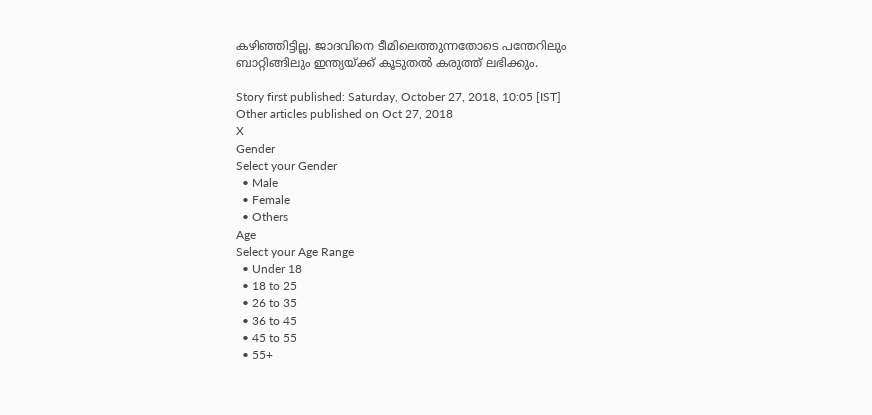കഴിഞ്ഞിട്ടില്ല. ജാദവിനെ ടീമിലെത്തുന്നതോടെ പന്തേറിലും ബാറ്റിങ്ങിലും ഇന്ത്യയ്ക്ക് കൂടുതല്‍ കരുത്ത് ലഭിക്കും.

Story first published: Saturday, October 27, 2018, 10:05 [IST]
Other articles published on Oct 27, 2018
X
Gender
Select your Gender
  • Male
  • Female
  • Others
Age
Select your Age Range
  • Under 18
  • 18 to 25
  • 26 to 35
  • 36 to 45
  • 45 to 55
  • 55+